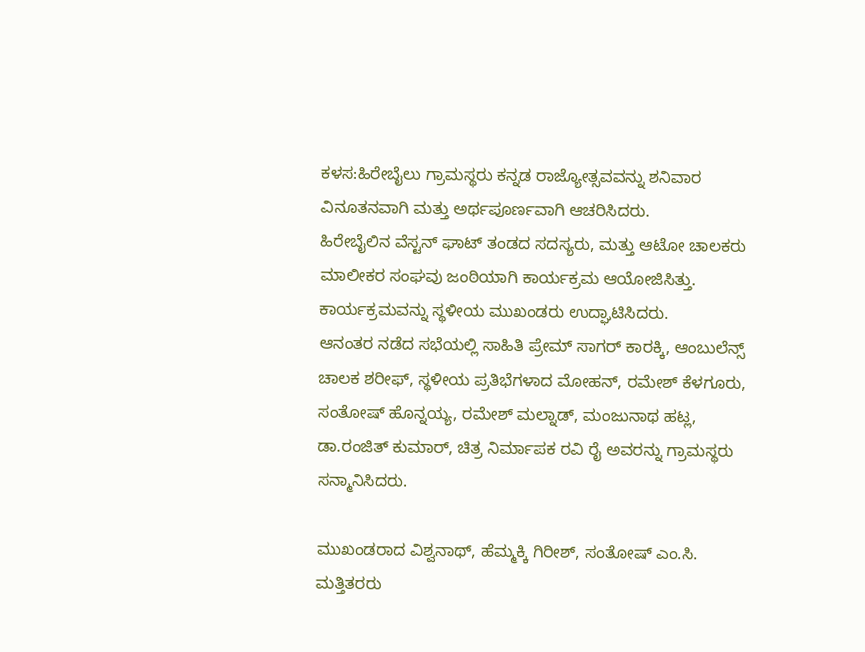ಕಳಸ:ಹಿರೇಬೈಲು ಗ್ರಾಮಸ್ಥರು ಕನ್ನಡ ರಾಜ್ಯೋತ್ಸವವನ್ನು ಶನಿವಾರ ವಿನೂತನವಾಗಿ ಮತ್ತು ಅರ್ಥಪೂರ್ಣವಾಗಿ ಆಚರಿಸಿದರು.
ಹಿರೇಬೈಲಿನ ವೆಸ್ಟನ್ ಘಾಟ್ ತಂಡದ ಸದಸ್ಯರು, ಮತ್ತು ಆಟೋ ಚಾಲಕರು ಮಾಲೀಕರ ಸಂಘವು ಜಂಠಿಯಾಗಿ ಕಾರ್ಯಕ್ರಮ ಆಯೋಜಿಸಿತ್ತು. ಕಾರ್ಯಕ್ರಮವನ್ನು ಸ್ಥಳೀಯ ಮುಖಂಡರು ಉದ್ಘಾಟಿಸಿದರು.
ಆನಂತರ ನಡೆದ ಸಭೆಯಲ್ಲಿ ಸಾಹಿತಿ ಪ್ರೇಮ್ ಸಾಗರ್ ಕಾರಕ್ಕಿ, ಆಂಬುಲೆನ್ಸ್ ಚಾಲಕ ಶರೀಫ್, ಸ್ಥಳೀಯ ಪ್ರತಿಭೆಗಳಾದ ಮೋಹನ್, ರಮೇಶ್ ಕೆಳಗೂರು, ಸಂತೋಷ್ ಹೊನ್ನಯ್ಯ, ರಮೇಶ್ ಮಲ್ನಾಡ್, ಮಂಜುನಾಥ ಹಟ್ಲ, ಡಾ.ರಂಜಿತ್ ಕುಮಾರ್, ಚಿತ್ರ ನಿರ್ಮಾಪಕ ರವಿ ರೈ ಅವರನ್ನು ಗ್ರಾಮಸ್ಥರು ಸನ್ಮಾನಿಸಿದರು.

ಮುಖಂಡರಾದ ವಿಶ್ವನಾಥ್, ಹೆಮ್ಮಕ್ಕಿ ಗಿರೀಶ್, ಸಂತೋಷ್ ಎಂ.ಸಿ. ಮತ್ತಿತರರು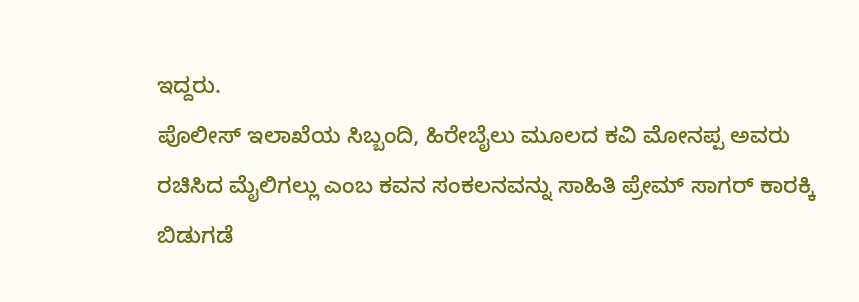ಇದ್ದರು.
ಪೊಲೀಸ್ ಇಲಾಖೆಯ ಸಿಬ್ಬಂದಿ, ಹಿರೇಬೈಲು ಮೂಲದ ಕವಿ ಮೋನಪ್ಪ ಅವರು ರಚಿಸಿದ ಮೈಲಿಗಲ್ಲು ಎಂಬ ಕವನ ಸಂಕಲನವನ್ನು ಸಾಹಿತಿ ಪ್ರೇಮ್ ಸಾಗರ್ ಕಾರಕ್ಕಿ ಬಿಡುಗಡೆ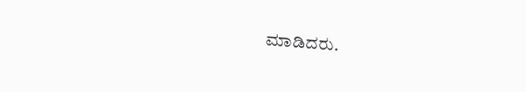ಮಾಡಿದರು.